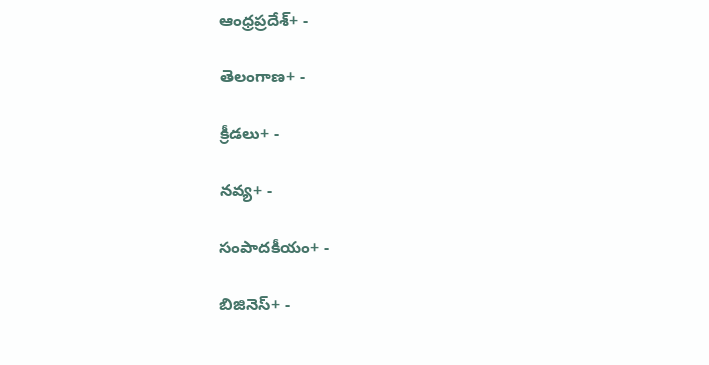ఆంధ్రప్రదేశ్+ -

తెలంగాణ+ -

క్రీడలు+ -

నవ్య+ -

సంపాదకీయం+ -

బిజినెస్+ -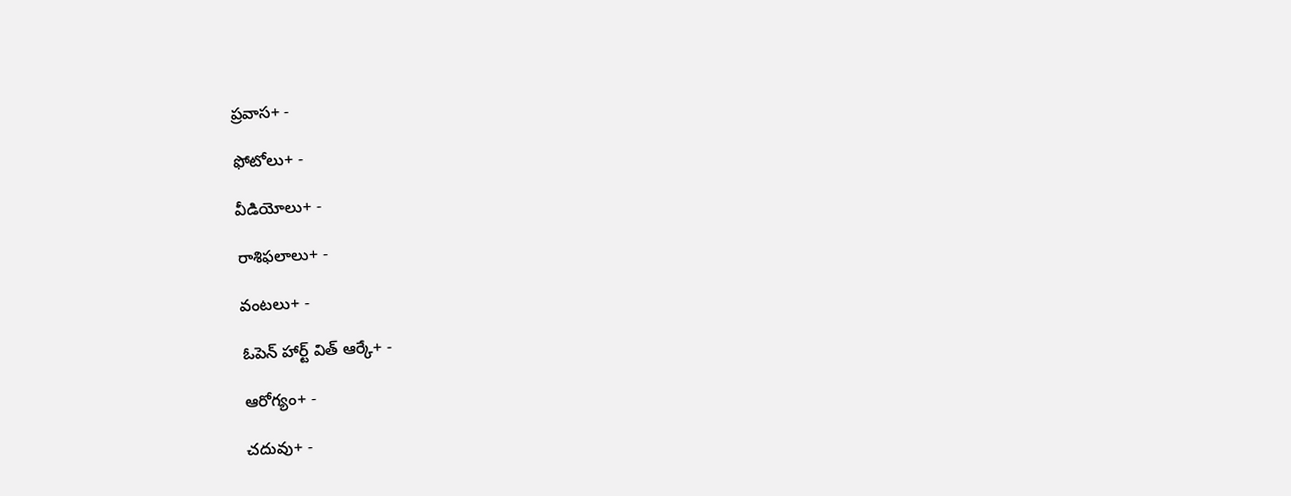ప్రవాస+ -

ఫోటోలు+ -

వీడియోలు+ -

రాశిఫలాలు+ -

వంటలు+ -

ఓపెన్ హార్ట్ విత్ ఆర్కే+ -

ఆరోగ్యం+ -

చదువు+ -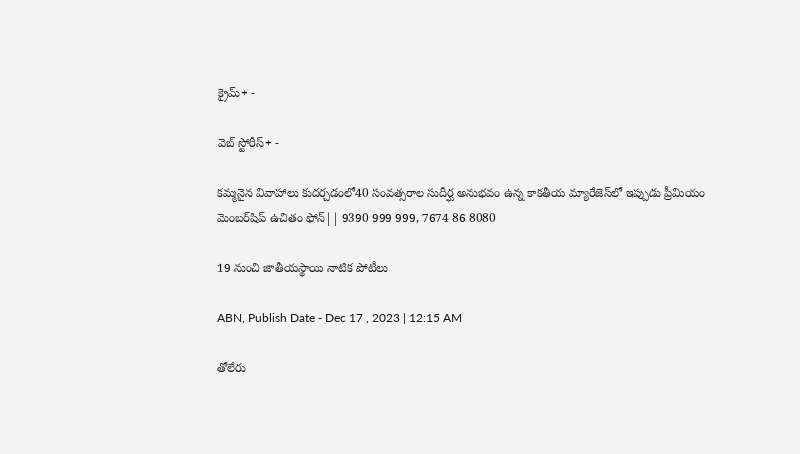క్రైమ్+ -

వెబ్ స్టోరీస్+ -

కమ్మనైన వివాహాలు కుదర్చడంలో40 సంవత్సరాల సుదీర్ఘ అనుభవం ఉన్న కాకతీయ మ్యారేజెస్‌లో ఇప్పుడు ప్రీమియం మెంబర్‌షిప్‌ ఉచితం ఫోన్|| 9390 999 999, 7674 86 8080

19 నుంచి జాతీయస్థాయి నాటిక పోటీలు

ABN, Publish Date - Dec 17 , 2023 | 12:15 AM

తోలేరు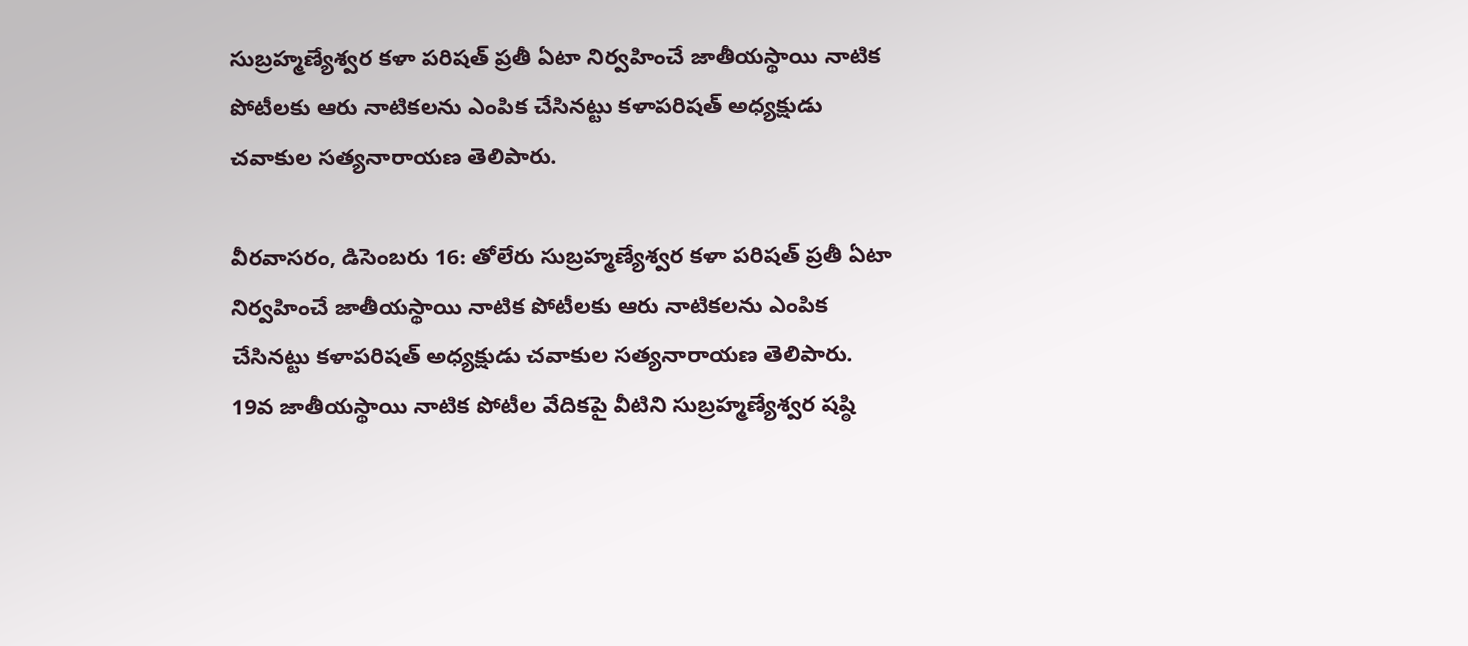సుబ్రహ్మణ్యేశ్వర కళా పరిషత్‌ ప్రతీ ఏటా నిర్వహించే జాతీయస్థాయి నాటిక పోటీలకు ఆరు నాటికలను ఎంపిక చేసినట్టు కళాపరిషత్‌ అధ్యక్షుడు చవాకుల సత్యనారాయణ తెలిపారు.

వీరవాసరం, డిసెంబరు 16: తోలేరు సుబ్రహ్మణ్యేశ్వర కళా పరిషత్‌ ప్రతీ ఏటా నిర్వహించే జాతీయస్థాయి నాటిక పోటీలకు ఆరు నాటికలను ఎంపిక చేసినట్టు కళాపరిషత్‌ అధ్యక్షుడు చవాకుల సత్యనారాయణ తెలిపారు. 19వ జాతీయస్థాయి నాటిక పోటీల వేదికపై వీటిని సుబ్రహ్మణ్యేశ్వర షష్ఠి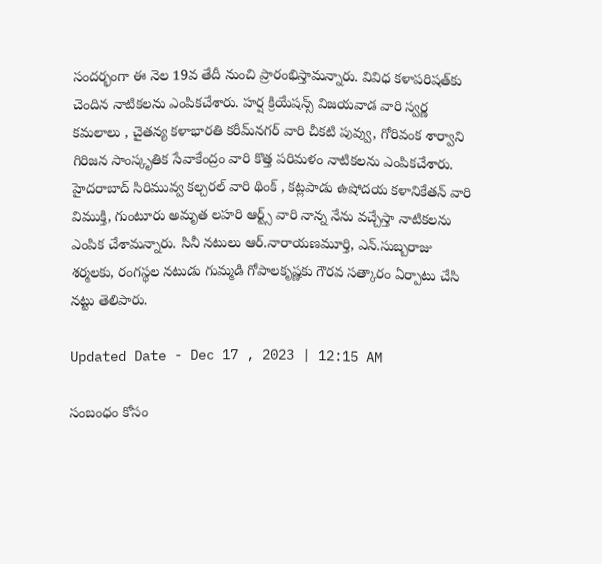సందర్భంగా ఈ నెల 19వ తేదీ నుంచి ప్రారంభిస్తామన్నారు. వివిధ కళాపరిషత్‌కు చెందిన నాటికలను ఎంపికచేశారు. హర్ష క్రియేషన్స్‌ విజయవాడ వారి స్వర్ణ కమలాలు , చైతన్య కళాభారతి కరీమ్‌నగర్‌ వారి చీకటి పువ్వు, గోరివంక శార్వాని గిరిజన సాంస్కృతిక సేవాకేంద్రం వారి కొత్త పరిమళం నాటికలను ఎంపికచేశారు. హైదరాబాద్‌ సిరిమువ్వ కల్చరల్‌ వారి థింక్‌ , కట్లపాడు ఉషోదయ కళానికేతన్‌ వారి విముక్తి, గుంటూరు అమృత లహరి ఆర్ట్స్‌ వారి నాన్న నేను వచ్చేస్తా నాటికలను ఎంపిక చేశామన్నారు. సినీ నటులు ఆర్‌.నారాయణమూర్తి, ఎన్‌.సుబ్బరాజు శర్మలకు, రంగస్థల నటుడు గుమ్మడి గోపాలకృష్ణకు గౌరవ సత్కారం ఏర్పాటు చేసి నట్టు తెలిపారు.

Updated Date - Dec 17 , 2023 | 12:15 AM

సంబంధం కోసం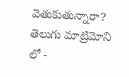వెతుకుతున్నారా? తెలుగు మాట్రిమోని లో -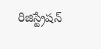రిజిస్ట్రేషన్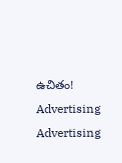ఉచితం!
Advertising
Advertising